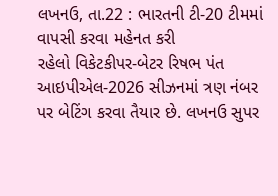લખનઉ, તા.22 : ભારતની ટી-20 ટીમમાં વાપસી કરવા મહેનત કરી
રહેલો વિકેટકીપર-બેટર રિષભ પંત આઇપીએલ-2026 સીઝનમાં ત્રણ નંબર પર બેટિંગ કરવા તૈયાર છે. લખનઉ સુપર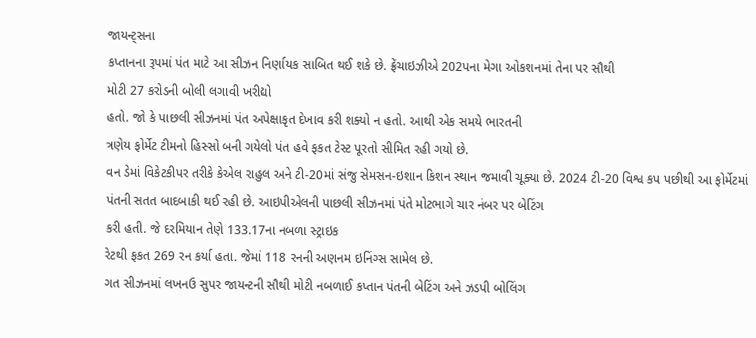જાયન્ટ્સના
કપ્તાનના રૂપમાં પંત માટે આ સીઝન નિર્ણાયક સાબિત થઈ શકે છે. ફ્રેંચાઇઝીએ 202પના મેગા ઓકશનમાં તેના પર સૌથી
મોટી 27 કરોડની બોલી લગાવી ખરીદ્યો
હતો. જો કે પાછલી સીઝનમાં પંત અપેક્ષાકૃત દેખાવ કરી શક્યો ન હતો. આથી એક સમયે ભારતની
ત્રણેય ફોર્મેટ ટીમનો હિસ્સો બની ગયેલો પંત હવે ફકત ટેસ્ટ પૂરતો સીમિત રહી ગયો છે.
વન ડેમાં વિકેટકીપર તરીકે કેએલ રાહુલ અને ટી-20માં સંજુ સેમસન-ઇશાન કિશન સ્થાન જમાવી ચૂક્યા છે. 2024 ટી-20 વિશ્વ કપ પછીથી આ ફોર્મેટમાં
પંતની સતત બાદબાકી થઈ રહી છે. આઇપીએલની પાછલી સીઝનમાં પંતે મોટભાગે ચાર નંબર પર બેટિંગ
કરી હતી. જે દરમિયાન તેણે 133.17ના નબળા સ્ટ્રાઇક
રેટથી ફકત 269 રન કર્યા હતા. જેમાં 118 રનની અણનમ ઇનિંગ્સ સામેલ છે.
ગત સીઝનમાં લખનઉ સુપર જાયન્ટની સૌથી મોટી નબળાઈ કપ્તાન પંતની બેટિંગ અને ઝડપી બોલિંગ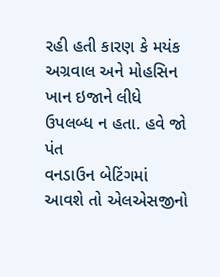રહી હતી કારણ કે મયંક અગ્રવાલ અને મોહસિન ખાન ઇજાને લીધે ઉપલબ્ધ ન હતા. હવે જો પંત
વનડાઉન બેટિંગમાં આવશે તો એલએસજીનો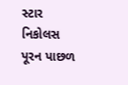સ્ટાર નિકોલસ પૂરન પાછળ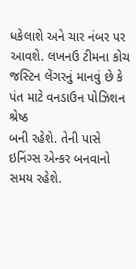ધકેલાશે અને ચાર નંબર પર
આવશે. લખનઉ ટીમના કોચ જસ્ટિન લેંગરનું માનવું છે કે પંત માટે વનડાઉન પોઝિશન શ્રેષ્ઠ
બની રહેશે. તેની પાસે ઇનિંગ્સ એન્કર બનવાનો સમય રહેશે.